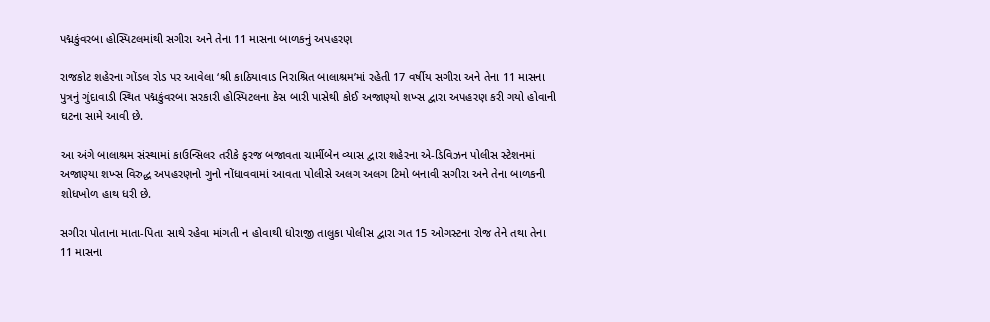પદ્મકુંવરબા હોસ્પિટલમાંથી સગીરા અને તેના 11 માસના બાળકનું અપહરણ

રાજકોટ શહેરના ગોંડલ રોડ પર આવેલા ‘શ્રી કાઠિયાવાડ નિરાશ્રિત બાલાશ્રમ’માં રહેતી 17 વર્ષીય સગીરા અને તેના 11 માસના પુત્રનું ગુંદાવાડી સ્થિત પદ્મકુંવરબા સરકારી હોસ્પિટલના કેસ બારી પાસેથી કોઈ અજાણ્યો શખ્સ દ્વારા અપહરણ કરી ગયો હોવાની ઘટના સામે આવી છે.

આ અંગે બાલાશ્રમ સંસ્થામાં કાઉન્સિલર તરીકે ફરજ બજાવતા ચાર્મીબેન વ્યાસ દ્વારા શહેરના એ-ડિવિઝન પોલીસ સ્ટેશનમાં અજાણ્યા શખ્સ વિરુદ્ધ અપહરણનો ગુનો નોંધાવવામાં આવતા પોલીસે અલગ અલગ ટિમો બનાવી સગીરા અને તેના બાળકની શોધખોળ હાથ ધરી છે.

સગીરા પોતાના માતા-પિતા સાથે રહેવા માંગતી ન હોવાથી ધોરાજી તાલુકા પોલીસ દ્વારા ગત 15 ઓગસ્ટના રોજ તેને તથા તેના 11 માસના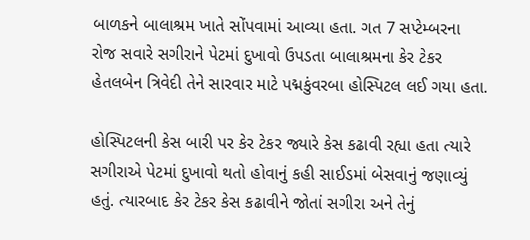બાળકને બાલાશ્રમ ખાતે સોંપવામાં આવ્યા હતા. ગત 7 સપ્ટેમ્બરના રોજ સવારે સગીરાને પેટમાં દુખાવો ઉપડતા બાલાશ્રમના કેર ટેકર હેતલબેન ત્રિવેદી તેને સારવાર માટે પદ્મકુંવરબા હોસ્પિટલ લઈ ગયા હતા.

હોસ્પિટલની કેસ બારી પર કેર ટેકર જ્યારે કેસ કઢાવી રહ્યા હતા ત્યારે સગીરાએ પેટમાં દુખાવો થતો હોવાનું કહી સાઈડમાં બેસવાનું જણાવ્યું હતું. ત્યારબાદ કેર ટેકર કેસ કઢાવીને જોતાં સગીરા અને તેનું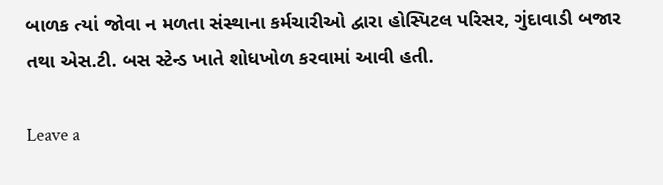બાળક ત્યાં જોવા ન મળતા સંસ્થાના કર્મચારીઓ દ્વારા હોસ્પિટલ પરિસર, ગુંદાવાડી બજાર તથા એસ.ટી. બસ સ્ટેન્ડ ખાતે શોધખોળ કરવામાં આવી હતી.

Leave a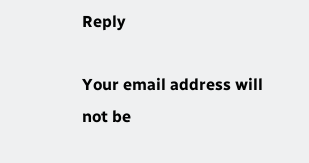Reply

Your email address will not be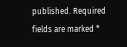published. Required fields are marked *